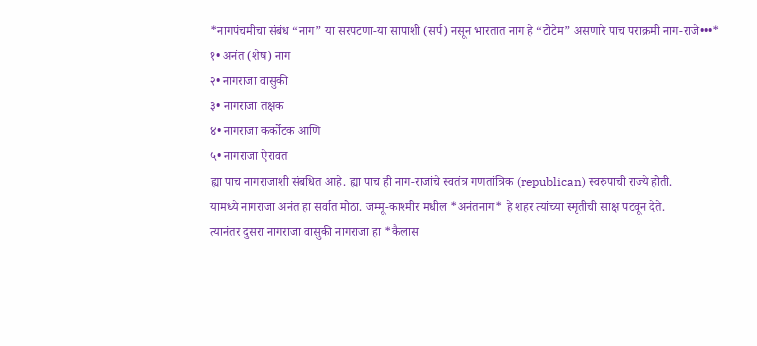*नागपंचमीचा संबंध “नाग” या सरपटणा-या सापाशी (सर्प) नसून भारतात नाग हे “टोटेम” असणारे पाच पराक्रमी नाग-राजे•••*
१• अनंत (शेष) नाग
२• नागराजा वासुकी
३• नागराजा तक्षक
४• नागराजा कर्कोटक आणि
५• नागराजा ऐरावत
ह्या पाच नागराजाशी संबधित आहे. ह्या पाच ही नाग-राजांचे स्वतंत्र गणतांत्रिक (republican) स्वरुपाची राज्ये होती.
यामध्ये नागराजा अनंत हा सर्वात मोठा. जम्मू-काश्मीर मधील *अनंतनाग* हे शहर त्यांच्या स्मृतीची साक्ष पटवून देते.
त्यानंतर दुसरा नागराजा वासुकी नागराजा हा *कैलास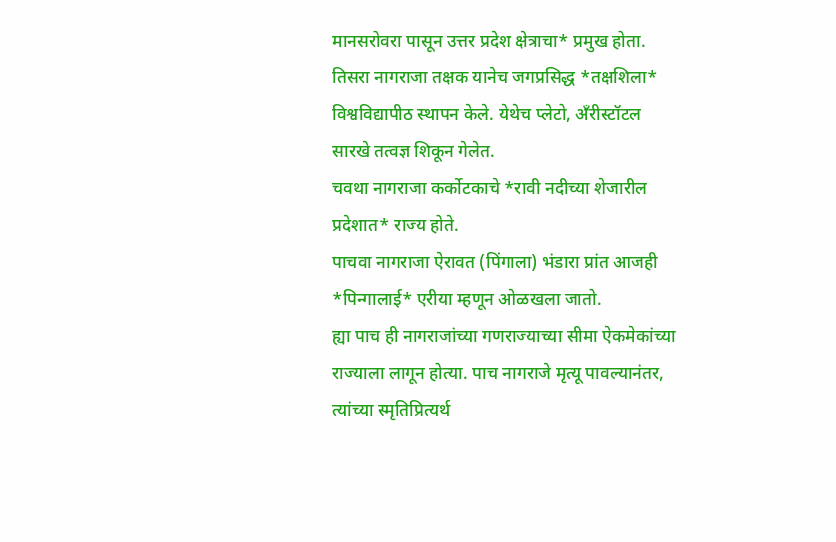मानसरोवरा पासून उत्तर प्रदेश क्षेत्राचा* प्रमुख होता.
तिसरा नागराजा तक्षक यानेच जगप्रसिद्ध *तक्षशिला* विश्वविद्यापीठ स्थापन केले. येथेच प्लेटो, अँरीस्टॉटल सारखे तत्वज्ञ शिकून गेलेत.
चवथा नागराजा कर्कोटकाचे *रावी नदीच्या शेजारील प्रदेशात* राज्य होते.
पाचवा नागराजा ऐरावत (पिंगाला) भंडारा प्रांत आजही *पिन्गालाई* एरीया म्हणून ओळखला जातो.
ह्या पाच ही नागराजांच्या गणराज्याच्या सीमा ऐकमेकांच्या राज्याला लागून होत्या. पाच नागराजे मृत्यू पावल्यानंतर, त्यांच्या स्मृतिप्रित्यर्थ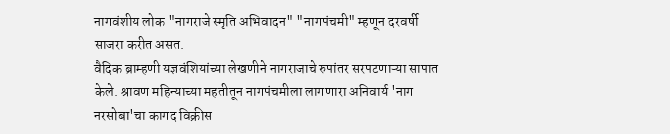नागवंशीय लोक "नागराजे स्मृति अभिवादन" "नागपंचमी" म्हणून दरवर्षी साजरा करीत असत.
वैदिक ब्राम्हणी यज्ञवंशियांच्या लेखणीने नागराजाचे रुपांतर सरपटणाऱ्या सापात केले. श्रावण महिन्याच्या महतीतून नागपंचमीला लागणारा अनिवार्य 'नाग नरसोबा'चा कागद विक्रीस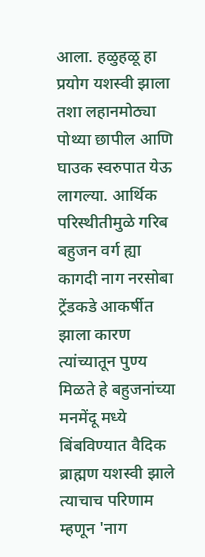आला. हळुहळू हा प्रयोग यशस्वी झाला तशा लहानमोठ्या पोथ्या छापील आणि घाउक स्वरुपात येऊ लागल्या. आर्थिक परिस्थीतीमुळे गरिब बहुजन वर्ग ह्या कागदी नाग नरसोबा ट्रेंडकडे आकर्षीत झाला कारण त्यांच्यातून पुण्य मिळते हे बहुजनांच्या मनमेंदू मध्ये बिंबविण्यात वैदिक ब्राह्मण यशस्वी झाले त्याचाच परिणाम म्हणून 'नाग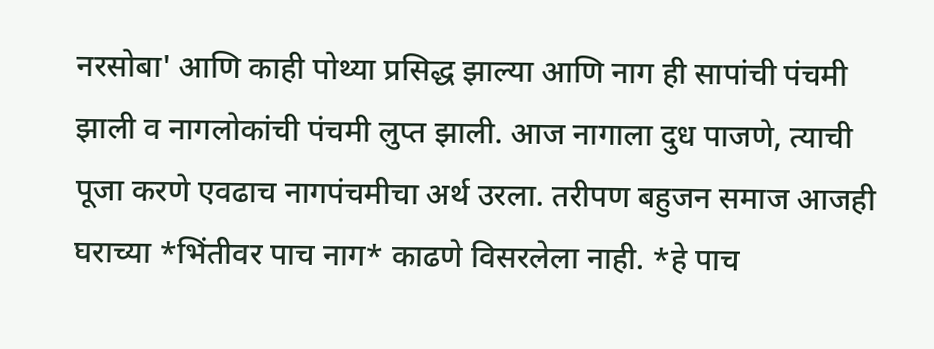नरसोबा' आणि काही पोथ्या प्रसिद्ध झाल्या आणि नाग ही सापांची पंचमी झाली व नागलोकांची पंचमी लुप्त झाली. आज नागाला दुध पाजणे, त्याची पूजा करणे एवढाच नागपंचमीचा अर्थ उरला. तरीपण बहुजन समाज आजही घराच्या *भिंतीवर पाच नाग* काढणे विसरलेला नाही. *हे पाच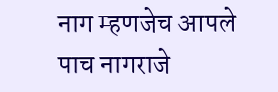नाग म्हणजेच आपले पाच नागराजे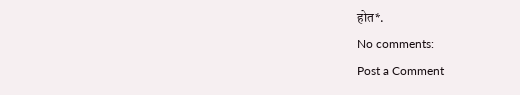होत*.
No comments:
Post a Comment